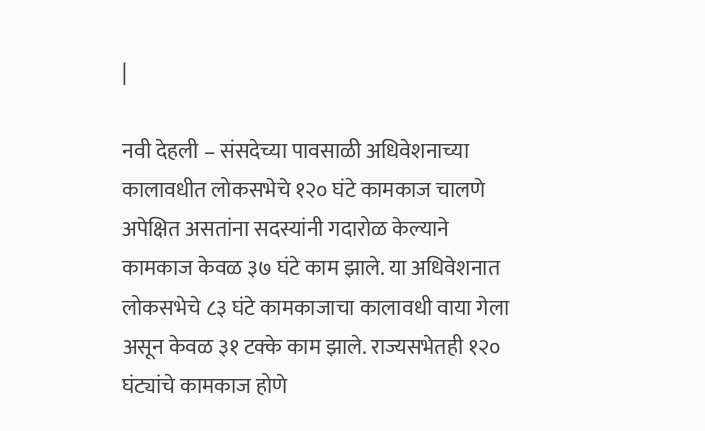|

नवी देहली – संसदेच्या पावसाळी अधिवेशनाच्या कालावधीत लोकसभेचे १२० घंटे कामकाज चालणे अपेक्षित असतांना सदस्यांनी गदारोळ केल्याने कामकाज केवळ ३७ घंटे काम झाले. या अधिवेशनात लोकसभेचे ८३ घंटे कामकाजाचा कालावधी वाया गेला असून केवळ ३१ टक्के काम झाले. राज्यसभेतही १२० घंट्यांचे कामकाज होणे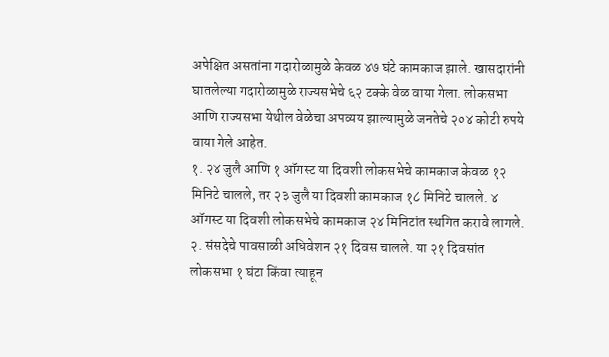अपेक्षित असतांना गदारोळामुळे केवळ ४७ घंटे कामकाज झाले. खासदारांनी घातलेल्या गदारोळामुळे राज्यसभेचे ६२ टक्के वेळ वाया गेला. लोकसभा आणि राज्यसभा येथील वेळेचा अपव्यय झाल्यामुळे जनतेचे २०४ कोटी रुपये वाया गेले आहेत.
१. २४ जुलै आणि १ ऑगस्ट या दिवशी लोकसभेचे कामकाज केवळ १२ मिनिटे चालले, तर २३ जुलै या दिवशी कामकाज १८ मिनिटे चालले. ४ ऑगस्ट या दिवशी लोकसभेचे कामकाज २४ मिनिटांत स्थगित करावे लागले.
२. संसदेचे पावसाळी अधिवेशन २१ दिवस चालले. या २१ दिवसांत लोकसभा १ घंटा किंवा त्याहून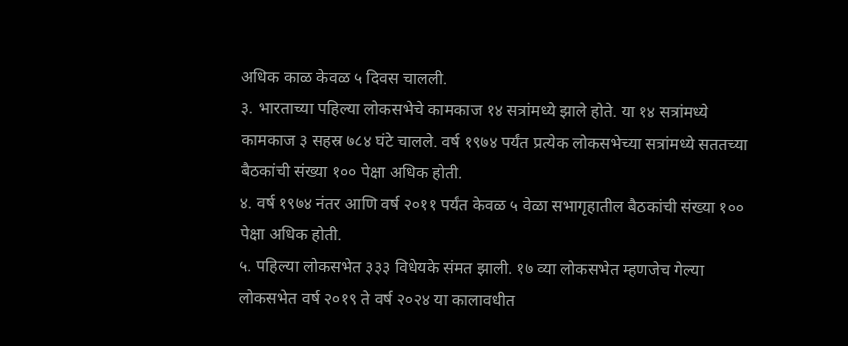अधिक काळ केवळ ५ दिवस चालली.
३. भारताच्या पहिल्या लोकसभेचे कामकाज १४ सत्रांमध्ये झाले होते. या १४ सत्रांमध्ये कामकाज ३ सहस्र ७८४ घंटे चालले. वर्ष १९७४ पर्यंत प्रत्येक लोकसभेच्या सत्रांमध्ये सततच्या बैठकांची संख्या १०० पेक्षा अधिक होती.
४. वर्ष १९७४ नंतर आणि वर्ष २०११ पर्यंत केवळ ५ वेळा सभागृहातील बैठकांची संख्या १०० पेक्षा अधिक होती.
५. पहिल्या लोकसभेत ३३३ विधेयके संमत झाली. १७ व्या लोकसभेत म्हणजेच गेल्या लोकसभेत वर्ष २०१९ ते वर्ष २०२४ या कालावधीत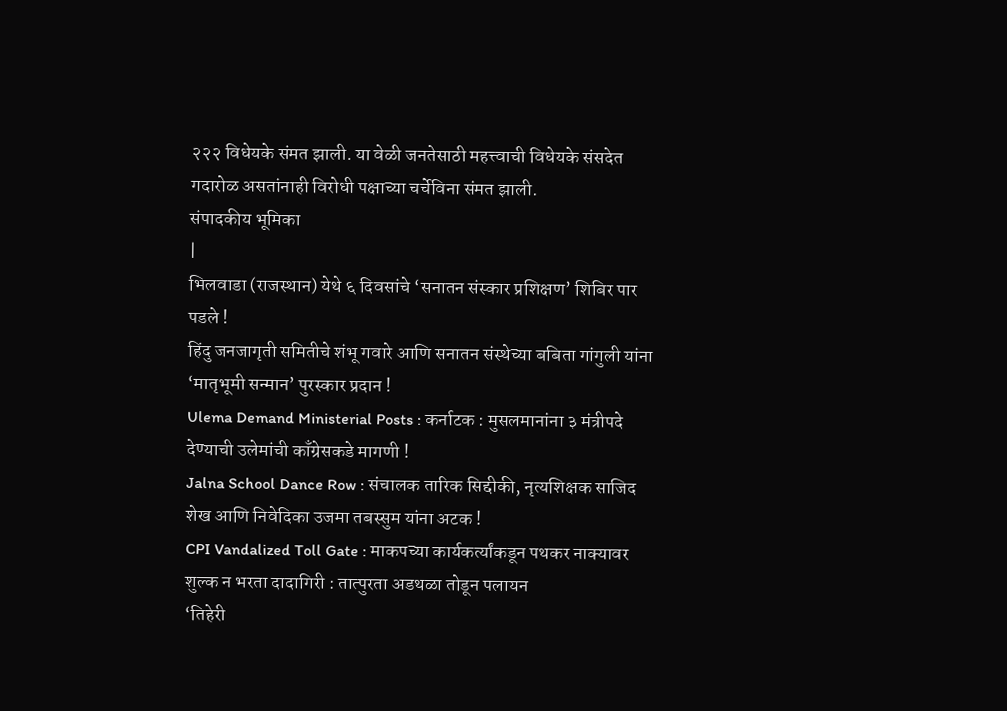२२२ विधेयके संमत झाली. या वेळी जनतेसाठी महत्त्वाची विधेयके संसदेत गदारोळ असतांनाही विरोधी पक्षाच्या चर्चेविना संमत झाली.
संपादकीय भूमिका
|
भिलवाडा (राजस्थान) येथे ६ दिवसांचे ‘सनातन संस्कार प्रशिक्षण’ शिबिर पार पडले !
हिंदु जनजागृती समितीचे शंभू गवारे आणि सनातन संस्थेच्या बबिता गांगुली यांना ‘मातृभूमी सन्मान’ पुरस्कार प्रदान !
Ulema Demand Ministerial Posts : कर्नाटक : मुसलमानांना ३ मंत्रीपदे देण्याची उलेमांची काँग्रेसकडे मागणी !
Jalna School Dance Row : संचालक तारिक सिद्दीकी, नृत्यशिक्षक साजिद शेख आणि निवेदिका उजमा तबस्सुम यांना अटक !
CPI Vandalized Toll Gate : माकपच्या कार्यकर्त्यांकडून पथकर नाक्यावर शुल्क न भरता दादागिरी : तात्पुरता अडथळा तोडून पलायन
‘तिहेरी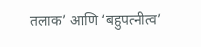तलाक’ आणि ‘बहुपत्नीत्व’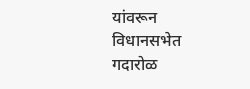यांवरून विधानसभेत गदारोळ